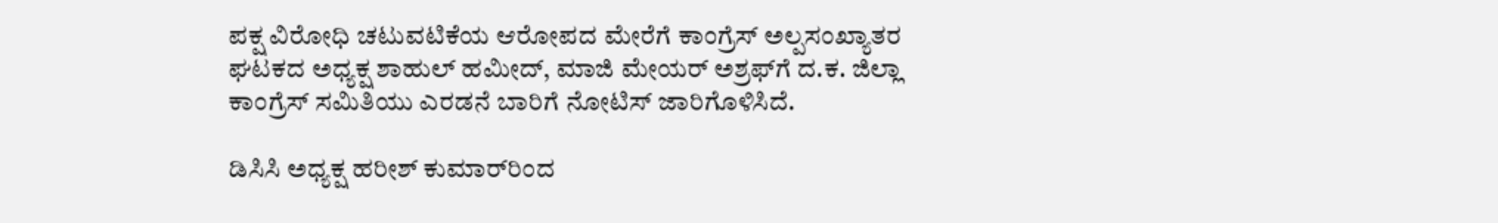ಪಕ್ಷ ವಿರೋಧಿ ಚಟುವಟಿಕೆಯ ಆರೋಪದ ಮೇರೆಗೆ ಕಾಂಗ್ರೆಸ್ ಅಲ್ಪಸಂಖ್ಯಾತರ ಘಟಕದ ಅಧ್ಯಕ್ಷ ಶಾಹುಲ್ ಹಮೀದ್, ಮಾಜಿ ಮೇಯರ್ ಅಶ್ರಫ್‌ಗೆ ದ.ಕ. ಜಿಲ್ಲಾ ಕಾಂಗ್ರೆಸ್ ಸಮಿತಿಯು ಎರಡನೆ ಬಾರಿಗೆ ನೋಟಿಸ್ ಜಾರಿಗೊಳಿಸಿದೆ.

ಡಿಸಿಸಿ ಅಧ್ಯಕ್ಷ ಹರೀಶ್ ಕುಮಾರ್‌ರಿಂದ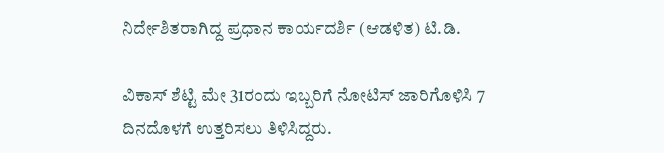ನಿರ್ದೇಶಿತರಾಗಿದ್ದ ಪ್ರಧಾನ ಕಾರ್ಯದರ್ಶಿ (ಆಡಳಿತ) ಟಿ.ಡಿ.

ವಿಕಾಸ್ ಶೆಟ್ಟಿ ಮೇ 31ರಂದು ಇಬ್ಬರಿಗೆ ನೋಟಿಸ್ ಜಾರಿಗೊಳಿಸಿ 7 ದಿನದೊಳಗೆ ಉತ್ತರಿಸಲು ತಿಳಿಸಿದ್ದರು.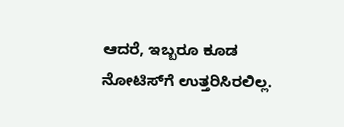ಆದರೆ, ಇಬ್ಬರೂ ಕೂಡ ನೋಟಿಸ್‌ಗೆ ಉತ್ತರಿಸಿರಲಿಲ್ಲ.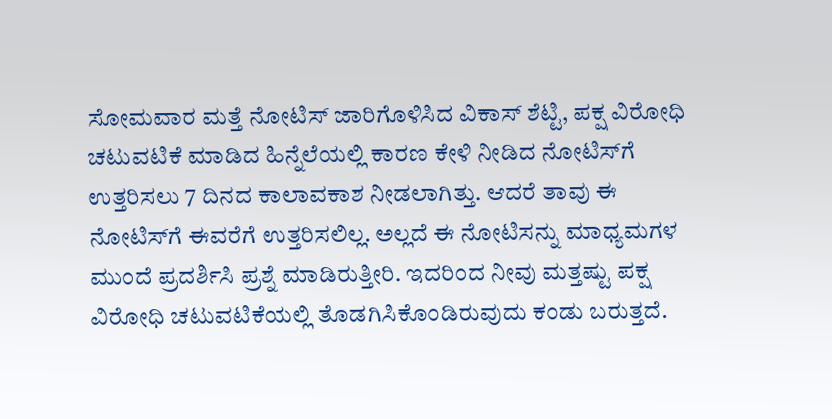ಸೋಮವಾರ ಮತ್ತೆ ನೋಟಿಸ್ ಜಾರಿಗೊಳಿಸಿದ ವಿಕಾಸ್ ಶೆಟ್ಟಿ, ಪಕ್ಷ ವಿರೋಧಿ ಚಟುವಟಿಕೆ ಮಾಡಿದ ಹಿನ್ನೆಲೆಯಲ್ಲಿ ಕಾರಣ ಕೇಳಿ ನೀಡಿದ ನೋಟಿಸ್‌ಗೆ ಉತ್ತರಿಸಲು 7 ದಿನದ ಕಾಲಾವಕಾಶ ನೀಡಲಾಗಿತ್ತು. ಆದರೆ ತಾವು ಈ ನೋಟಿಸ್‌ಗೆ ಈವರೆಗೆ ಉತ್ತರಿಸಲಿಲ್ಲ. ಅಲ್ಲದೆ ಈ ನೋಟಿಸನ್ನು ಮಾಧ್ಯಮಗಳ ಮುಂದೆ ಪ್ರದರ್ಶಿಸಿ ಪ್ರಶ್ನೆ ಮಾಡಿರುತ್ತೀರಿ. ಇದರಿಂದ ನೀವು ಮತ್ತಷ್ಟು ಪಕ್ಷ ವಿರೋಧಿ ಚಟುವಟಿಕೆಯಲ್ಲಿ ತೊಡಗಿಸಿಕೊಂಡಿರುವುದು ಕಂಡು ಬರುತ್ತದೆ.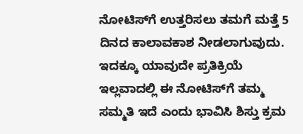ನೋಟಿಸ್‌ಗೆ ಉತ್ತರಿಸಲು ತಮಗೆ ಮತ್ತೆ 5 ದಿನದ ಕಾಲಾವಕಾಶ ನೀಡಲಾಗುವುದು. ಇದಕ್ಕೂ ಯಾವುದೇ ಪ್ರತಿಕ್ರಿಯೆ ಇಲ್ಲವಾದಲ್ಲಿ ಈ ನೋಟಿಸ್‌ಗೆ ತಮ್ಮ ಸಮ್ಮತಿ ಇದೆ ಎಂದು ಭಾವಿಸಿ ಶಿಸ್ತು ಕ್ರಮ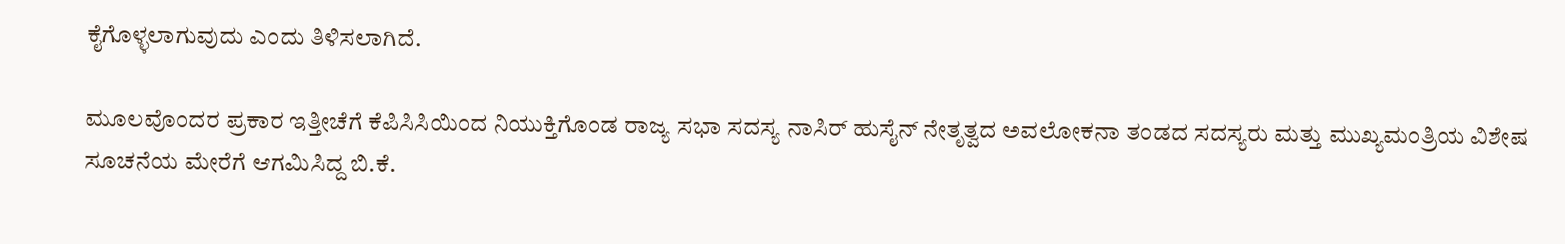ಕೈಗೊಳ್ಳಲಾಗುವುದು ಎಂದು ತಿಳಿಸಲಾಗಿದೆ.

ಮೂಲವೊಂದರ ಪ್ರಕಾರ ಇತ್ತೀಚೆಗೆ ಕೆಪಿಸಿಸಿಯಿಂದ ನಿಯುಕ್ತಿಗೊಂಡ ರಾಜ್ಯ ಸಭಾ ಸದಸ್ಯ ನಾಸಿರ್ ಹುಸೈನ್ ನೇತೃತ್ವದ ಅವಲೋಕನಾ ತಂಡದ ಸದಸ್ಯರು ಮತ್ತು ಮುಖ್ಯಮಂತ್ರಿಯ ವಿಶೇಷ ಸೂಚನೆಯ ಮೇರೆಗೆ ಆಗಮಿಸಿದ್ದ ಬಿ.ಕೆ.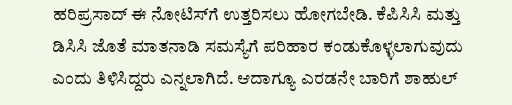ಹರಿಪ್ರಸಾದ್ ಈ ನೋಟಿಸ್‌ಗೆ ಉತ್ತರಿಸಲು ಹೋಗಬೇಡಿ. ಕೆಪಿಸಿಸಿ ಮತ್ತು ಡಿಸಿಸಿ ಜೊತೆ ಮಾತನಾಡಿ ಸಮಸ್ಯೆಗೆ ಪರಿಹಾರ ಕಂಡುಕೊಳ್ಳಲಾಗುವುದು ಎಂದು ತಿಳಿಸಿದ್ದರು ಎನ್ನಲಾಗಿದೆ. ಆದಾಗ್ಯೂ ಎರಡನೇ ಬಾರಿಗೆ ಶಾಹುಲ್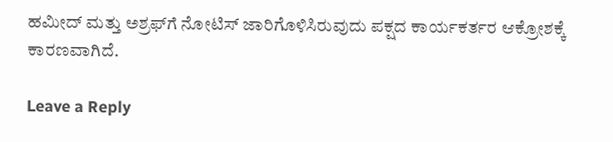ಹಮೀದ್ ಮತ್ತು ಅಶ್ರಫ್‌ಗೆ ನೋಟಿಸ್ ಜಾರಿಗೊಳಿಸಿರುವುದು ಪಕ್ಷದ ಕಾರ್ಯಕರ್ತರ ಆಕ್ರೋಶಕ್ಕೆ ಕಾರಣವಾಗಿದೆ.

Leave a Reply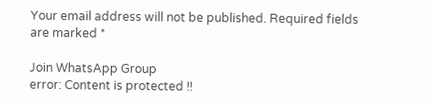Your email address will not be published. Required fields are marked *

Join WhatsApp Group
error: Content is protected !!